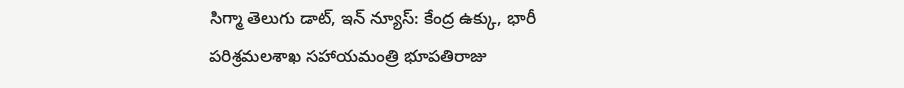సిగ్మా తెలుగు డాట్, ఇన్ న్యూస్: కేంద్ర ఉక్కు, భారీ పరిశ్రమలశాఖ సహాయమంత్రి భూపతిరాజు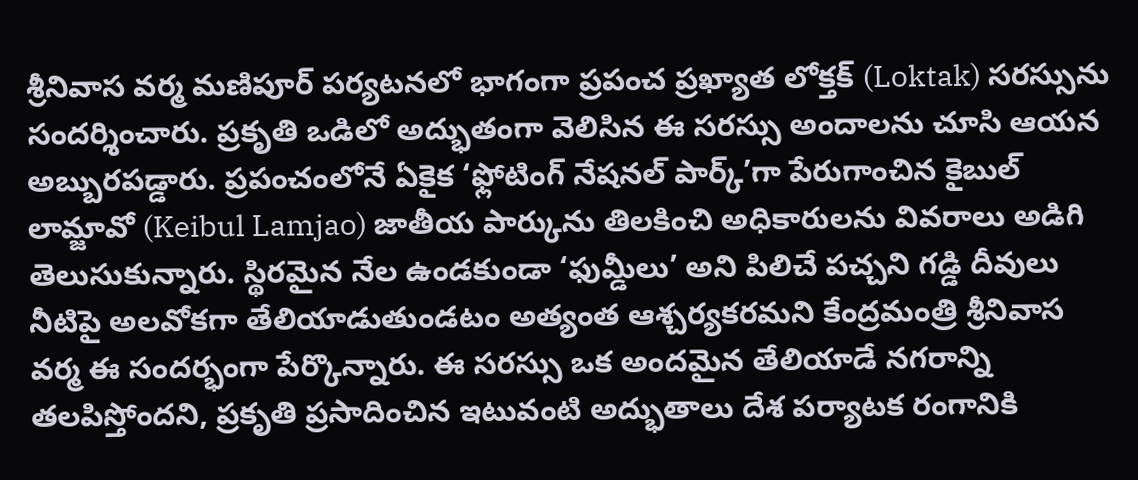శ్రీనివాస వర్మ మణిపూర్ పర్యటనలో భాగంగా ప్రపంచ ప్రఖ్యాత లోక్తక్ (Loktak) సరస్సును సందర్శించారు. ప్రకృతి ఒడిలో అద్భుతంగా వెలిసిన ఈ సరస్సు అందాలను చూసి ఆయన అబ్బురపడ్డారు. ప్రపంచంలోనే ఏకైక ‘ఫ్లోటింగ్ నేషనల్ పార్క్’గా పేరుగాంచిన కైబుల్ లామ్జావో (Keibul Lamjao) జాతీయ పార్కును తిలకించి అధికారులను వివరాలు అడిగి తెలుసుకున్నారు. స్థిరమైన నేల ఉండకుండా ‘ఫుమ్డీలు’ అని పిలిచే పచ్చని గడ్డి దీవులు నీటిపై అలవోకగా తేలియాడుతుండటం అత్యంత ఆశ్చర్యకరమని కేంద్రమంత్రి శ్రీనివాస వర్మ ఈ సందర్భంగా పేర్కొన్నారు. ఈ సరస్సు ఒక అందమైన తేలియాడే నగరాన్ని తలపిస్తోందని, ప్రకృతి ప్రసాదించిన ఇటువంటి అద్భుతాలు దేశ పర్యాటక రంగానికి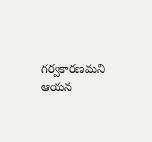గర్వకారణమని ఆయన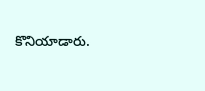కొనియాడారు.